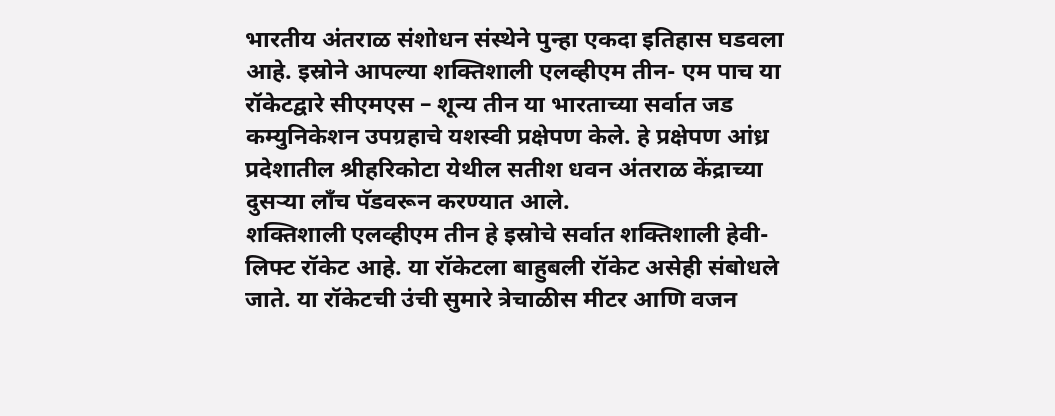भारतीय अंतराळ संशोधन संस्थेने पुन्हा एकदा इतिहास घडवला आहे. इस्रोने आपल्या शक्तिशाली एलव्हीएम तीन- एम पाच या रॉकेटद्वारे सीएमएस – शून्य तीन या भारताच्या सर्वात जड कम्युनिकेशन उपग्रहाचे यशस्वी प्रक्षेपण केले. हे प्रक्षेपण आंध्र प्रदेशातील श्रीहरिकोटा येथील सतीश धवन अंतराळ केंद्राच्या दुसऱ्या लाँच पॅडवरून करण्यात आले.
शक्तिशाली एलव्हीएम तीन हे इस्रोचे सर्वात शक्तिशाली हेवी-लिफ्ट रॉकेट आहे. या रॉकेटला बाहुबली रॉकेट असेही संबोधले जाते. या रॉकेटची उंची सुमारे त्रेचाळीस मीटर आणि वजन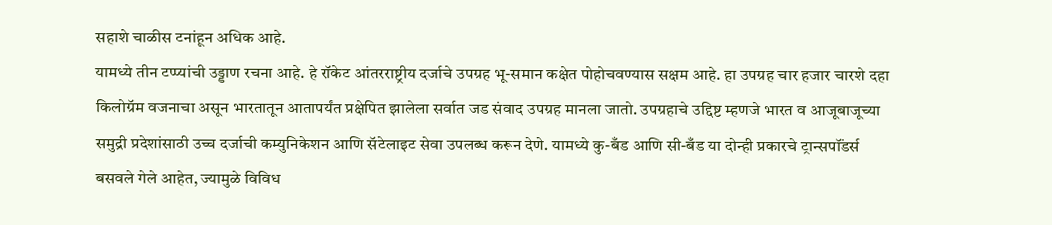सहाशे चाळीस टनांहून अधिक आहे.
यामध्ये तीन टप्प्यांची उड्डाण रचना आहे. हे रॉकेट आंतरराष्ट्रीय दर्जाचे उपग्रह भू-समान कक्षेत पोहोचवण्यास सक्षम आहे. हा उपग्रह चार हजार चारशे दहा किलोग्रॅम वजनाचा असून भारतातून आतापर्यंत प्रक्षेपित झालेला सर्वात जड संवाद उपग्रह मानला जातो. उपग्रहाचे उद्दिष्ट म्हणजे भारत व आजूबाजूच्या समुद्री प्रदेशांसाठी उच्च दर्जाची कम्युनिकेशन आणि सॅटेलाइट सेवा उपलब्ध करून देणे. यामध्ये कु-बँड आणि सी-बँड या दोन्ही प्रकारचे ट्रान्सपॉंडर्स बसवले गेले आहेत, ज्यामुळे विविध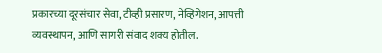प्रकारच्या दूरसंचार सेवा, टीव्ही प्रसारण, नेव्हिगेशन, आपत्ती व्यवस्थापन, आणि सागरी संवाद शक्य होतील.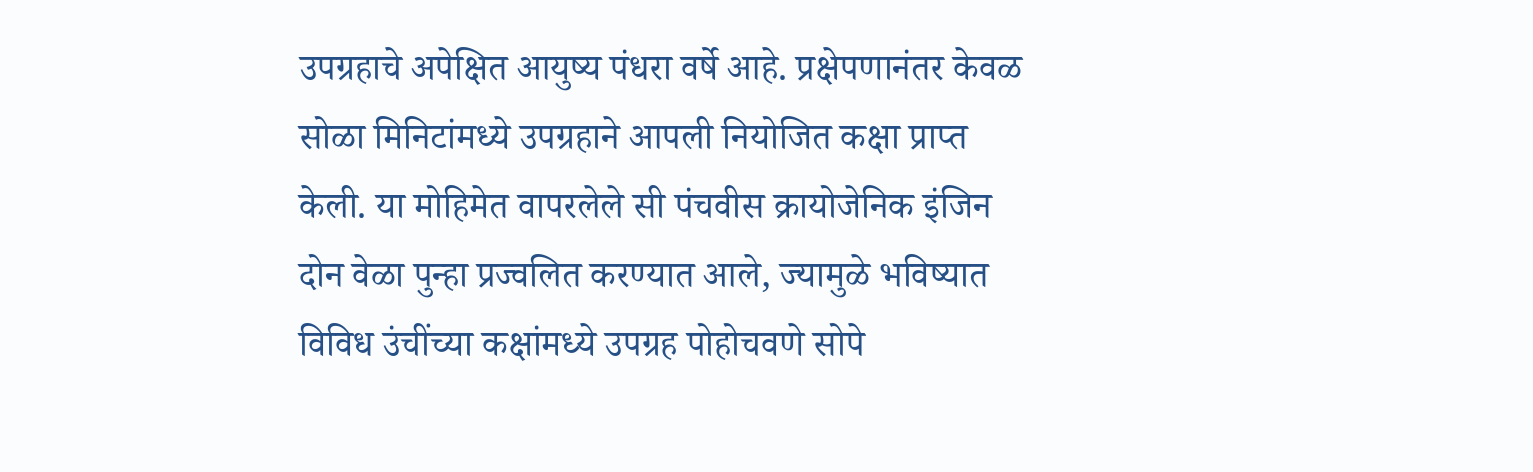उपग्रहाचे अपेक्षित आयुष्य पंधरा वर्षे आहे. प्रक्षेपणानंतर केवळ सोळा मिनिटांमध्ये उपग्रहाने आपली नियोजित कक्षा प्राप्त केली. या मोहिमेत वापरलेले सी पंचवीस क्रायोजेनिक इंजिन दोन वेळा पुन्हा प्रज्वलित करण्यात आले, ज्यामुळे भविष्यात विविध उंचींच्या कक्षांमध्ये उपग्रह पोहोचवणे सोपे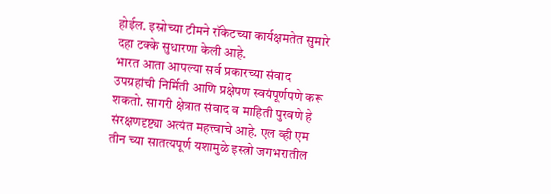होईल. इस्रोच्या टीमने रॉकेटच्या कार्यक्षमतेत सुमारे दहा टक्के सुधारणा केली आहे.
भारत आता आपल्या सर्व प्रकारच्या संवाद उपग्रहांची निर्मिती आणि प्रक्षेपण स्वयंपूर्णपणे करू शकतो. सागरी क्षेत्रात संवाद व माहिती पुरवणे हे संरक्षणदृष्ट्या अत्यंत महत्त्वाचे आहे. एल व्ही एम तीन च्या सातत्यपूर्ण यशामुळे इस्त्रो जगभरातील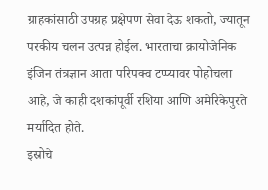ग्राहकांसाठी उपग्रह प्रक्षेपण सेवा देऊ शकतो, ज्यातून परकीय चलन उत्पन्न होईल. भारताचा क्रायोजेनिक इंजिन तंत्रज्ञान आता परिपक्व टप्प्यावर पोहोचला आहे, जे काही दशकांपूर्वी रशिया आणि अमेरिकेपुरते मर्यादित होते.
इस्रोचे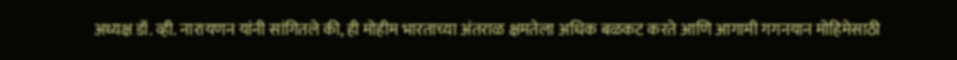अध्यक्ष डॉ. व्ही. नारायणन यांनी सांगितले की, ही मोहीम भारताच्या अंतराळ क्षमतेला अधिक बळकट करते आणि आगामी गगनयान मोहिमेसाठी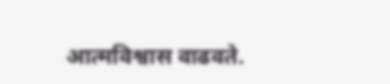आत्मविश्वास वाढवते.